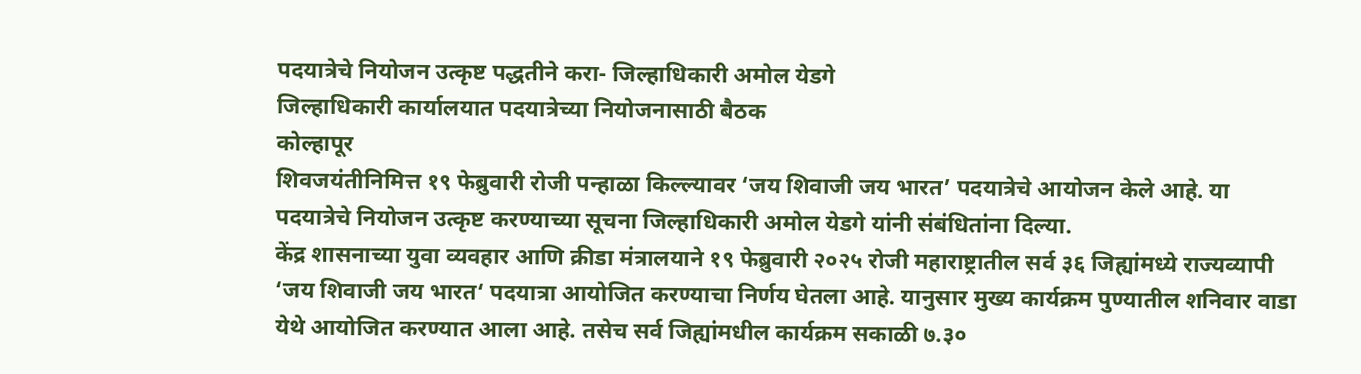पदयात्रेचे नियोजन उत्कृष्ट पद्धतीने करा- जिल्हाधिकारी अमोल येडगे
जिल्हाधिकारी कार्यालयात पदयात्रेच्या नियोजनासाठी बैठक
कोल्हापूर
शिवजयंतीनिमित्त १९ फेब्रुवारी रोजी पन्हाळा किल्ल्यावर ‘जय शिवाजी जय भारत’ पदयात्रेचे आयोजन केले आहे. या पदयात्रेचे नियोजन उत्कृष्ट करण्याच्या सूचना जिल्हाधिकारी अमोल येडगे यांनी संबंधितांना दिल्या.
केंद्र शासनाच्या युवा व्यवहार आणि क्रीडा मंत्रालयाने १९ फेब्रुवारी २०२५ रोजी महाराष्ट्रातील सर्व ३६ जिह्यांमध्ये राज्यव्यापी ‘जय शिवाजी जय भारत‘ पदयात्रा आयोजित करण्याचा निर्णय घेतला आहे. यानुसार मुख्य कार्यक्रम पुण्यातील शनिवार वाडा येथे आयोजित करण्यात आला आहे. तसेच सर्व जिह्यांमधील कार्यक्रम सकाळी ७.३०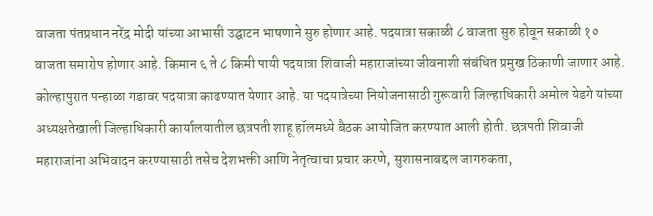वाजता पंतप्रधान नरेंद्र मोदी यांच्या आभासी उद्घाटन भाषणाने सुरु होणार आहे. पदयात्रा सकाळी ८ वाजता सुरु होवून सकाळी १० वाजता समारोप होणार आहे. किमान ६ ते ८ किमी पायी पदयात्रा शिवाजी महाराजांच्या जीवनाशी संबंधित प्रमुख ठिकाणी जाणार आहे.
कोल्हापुरात पन्हाळा गडावर पदयात्रा काढण्यात येणार आहे. या पदयात्रेच्या नियोजनासाठी गुरूवारी जिल्हाधिकारी अमोल येडगे यांच्या अध्यक्षतेखाली जिल्हाधिकारी कार्यालयातील छत्रपती शाहू हॉलमध्ये बैठक आयोजित करण्यात आली होती. छत्रपती शिवाजी महाराजांना अभिवादन करण्यासाठी तसेच देशभक्ती आणि नेतृत्वाचा प्रचार करणे, सुशासनाबद्दल जागरुकता,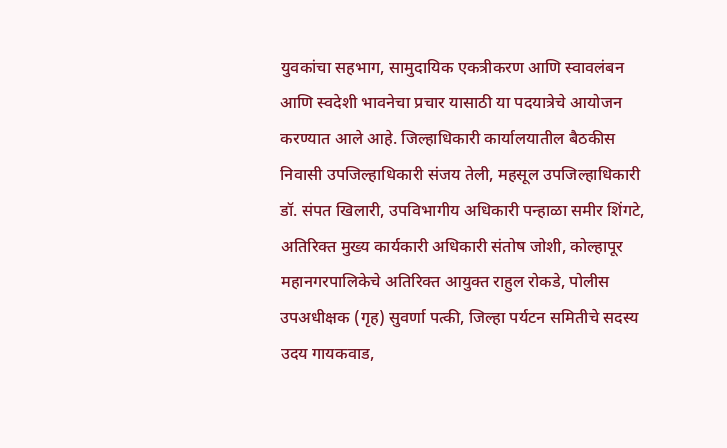युवकांचा सहभाग, सामुदायिक एकत्रीकरण आणि स्वावलंबन आणि स्वदेशी भावनेचा प्रचार यासाठी या पदयात्रेचे आयोजन करण्यात आले आहे. जिल्हाधिकारी कार्यालयातील बैठकीस निवासी उपजिल्हाधिकारी संजय तेली, महसूल उपजिल्हाधिकारी डॉ. संपत खिलारी, उपविभागीय अधिकारी पन्हाळा समीर शिंगटे, अतिरिक्त मुख्य कार्यकारी अधिकारी संतोष जोशी, कोल्हापूर महानगरपालिकेचे अतिरिक्त आयुक्त राहुल रोकडे, पोलीस उपअधीक्षक (गृह) सुवर्णा पत्की, जिल्हा पर्यटन समितीचे सदस्य उदय गायकवाड,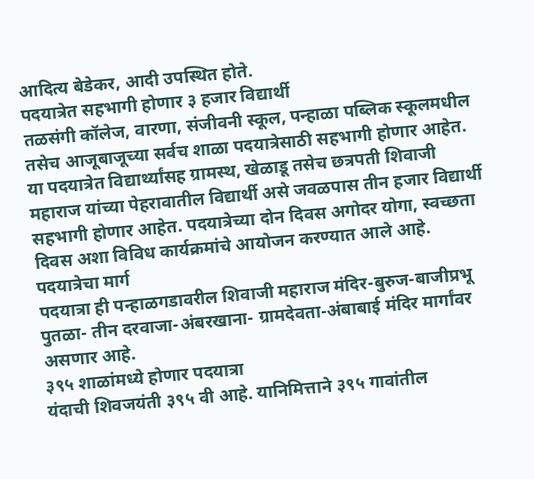आदित्य बेडेकर, आदी उपस्थित होते.
पदयात्रेत सहभागी होणार ३ हजार विद्यार्थी
तळसंगी कॉलेज, वारणा, संजीवनी स्कूल, पन्हाळा पब्लिक स्कूलमधील तसेच आजूबाजूच्या सर्वच शाळा पदयात्रेसाठी सहभागी होणार आहेत. या पदयात्रेत विद्यार्थ्यांसह ग्रामस्थ, खेळाडू तसेच छत्रपती शिवाजी महाराज यांच्या पेहरावातील विद्यार्थी असे जवळपास तीन हजार विद्यार्थी सहभागी होणार आहेत. पदयात्रेच्या दोन दिवस अगोदर योगा, स्वच्छता दिवस अशा विविध कार्यक्रमांचे आयोजन करण्यात आले आहे.
पदयात्रेचा मार्ग
पदयात्रा ही पन्हाळगडावरील शिवाजी महाराज मंदिर-बुरुज-बाजीप्रभू पुतळा- तीन दरवाजा-अंबरखाना- ग्रामदेवता-अंबाबाई मंदिर मार्गांवर असणार आहे.
३९५ शाळांमध्ये होणार पदयात्रा
यंदाची शिवजयंती ३९५ वी आहे. यानिमित्ताने ३९५ गावांतील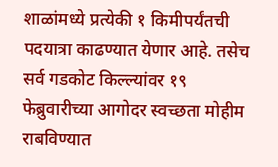शाळांमध्ये प्रत्येकी १ किमीपर्यंतची पदयात्रा काढण्यात येणार आहे. तसेच सर्व गडकोट किल्ल्यांवर १९ फेब्रुवारीच्या आगोदर स्वच्छता मोहीम राबविण्यात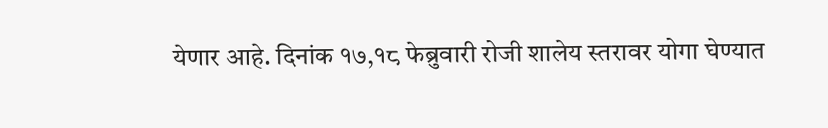येणार आहे. दिनांक १७,१८ फेब्रुवारी रोजी शालेय स्तरावर योगा घेण्यात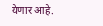येणार आहे.